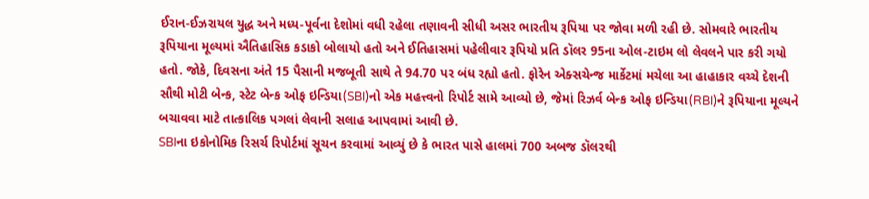ઈરાન-ઈઝરાયલ યુદ્ધ અને મધ્ય-પૂર્વના દેશોમાં વધી રહેલા તણાવની સીધી અસર ભારતીય રૂપિયા પર જોવા મળી રહી છે. સોમવારે ભારતીય રૂપિયાના મૂલ્યમાં ઐતિહાસિક કડાકો બોલાયો હતો અને ઈતિહાસમાં પહેલીવાર રૂપિયો પ્રતિ ડૉલર 95ના ઓલ-ટાઇમ લો લેવલને પાર કરી ગયો હતો. જોકે, દિવસના અંતે 15 પૈસાની મજબૂતી સાથે તે 94.70 પર બંધ રહ્યો હતો. ફોરેન એક્સચેન્જ માર્કેટમાં મચેલા આ હાહાકાર વચ્ચે દેશની સૌથી મોટી બેન્ક, સ્ટેટ બેન્ક ઓફ ઇન્ડિયા(SBI)નો એક મહત્ત્વનો રિપોર્ટ સામે આવ્યો છે, જેમાં રિઝર્વ બેન્ક ઓફ ઇન્ડિયા(RBI)ને રૂપિયાના મૂલ્યને બચાવવા માટે તાત્કાલિક પગલાં લેવાની સલાહ આપવામાં આવી છે.
SBIના ઇકોનોમિક રિસર્ચ રિપોર્ટમાં સૂચન કરવામાં આવ્યું છે કે ભારત પાસે હાલમાં 700 અબજ ડૉલરથી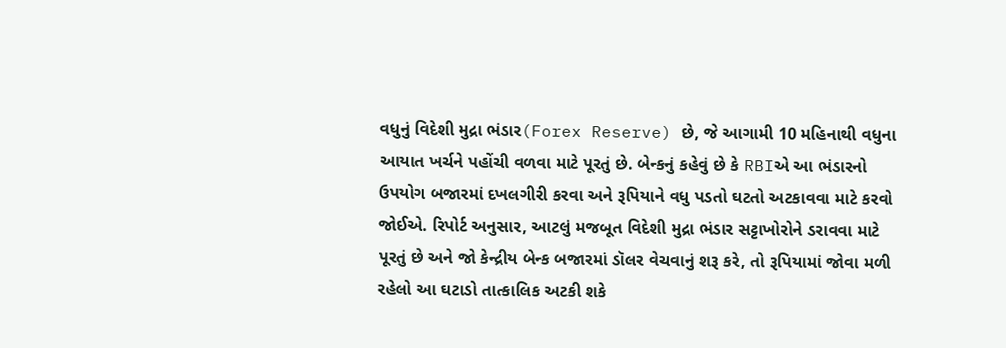વધુનું વિદેશી મુદ્રા ભંડાર(Forex Reserve) છે, જે આગામી 10 મહિનાથી વધુના આયાત ખર્ચને પહોંચી વળવા માટે પૂરતું છે. બેન્કનું કહેવું છે કે RBIએ આ ભંડારનો ઉપયોગ બજારમાં દખલગીરી કરવા અને રૂપિયાને વધુ પડતો ઘટતો અટકાવવા માટે કરવો જોઈએ. રિપોર્ટ અનુસાર, આટલું મજબૂત વિદેશી મુદ્રા ભંડાર સટ્ટાખોરોને ડરાવવા માટે પૂરતું છે અને જો કેન્દ્રીય બેન્ક બજારમાં ડૉલર વેચવાનું શરૂ કરે, તો રૂપિયામાં જોવા મળી રહેલો આ ઘટાડો તાત્કાલિક અટકી શકે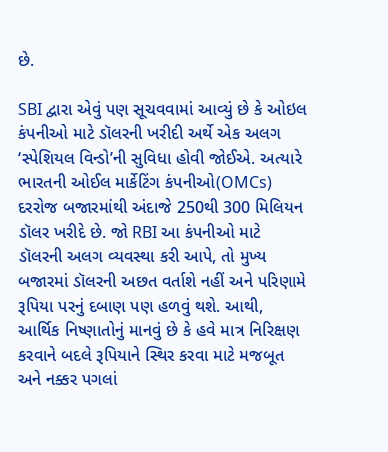છે.

SBI દ્વારા એવું પણ સૂચવવામાં આવ્યું છે કે ઓઇલ કંપનીઓ માટે ડૉલરની ખરીદી અર્થે એક અલગ ‘સ્પેશિયલ વિન્ડો’ની સુવિધા હોવી જોઈએ. અત્યારે ભારતની ઓઈલ માર્કેટિંગ કંપનીઓ(OMCs) દરરોજ બજારમાંથી અંદાજે 250થી 300 મિલિયન ડૉલર ખરીદે છે. જો RBI આ કંપનીઓ માટે ડૉલરની અલગ વ્યવસ્થા કરી આપે, તો મુખ્ય બજારમાં ડૉલરની અછત વર્તાશે નહીં અને પરિણામે રૂપિયા પરનું દબાણ પણ હળવું થશે. આથી, આર્થિક નિષ્ણાતોનું માનવું છે કે હવે માત્ર નિરિક્ષણ કરવાને બદલે રૂપિયાને સ્થિર કરવા માટે મજબૂત અને નક્કર પગલાં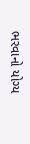ભરવાનો યોગ્ય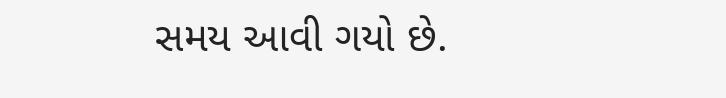સમય આવી ગયો છે.